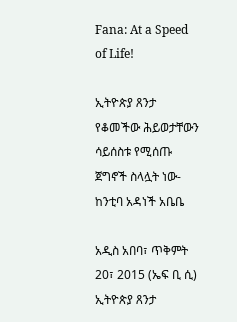Fana: At a Speed of Life!

ኢትዮጵያ ጸንታ የቆመችው ሕይወታቸውን ሳይሰስቱ የሚሰጡ ጀግኖች ስላሏት ነው- ከንቲባ አዳነች አቤቤ

አዲስ አበባ፣ ጥቅምት 20፣ 2015 (ኤፍ ቢ ሲ) ኢትዮጵያ ጸንታ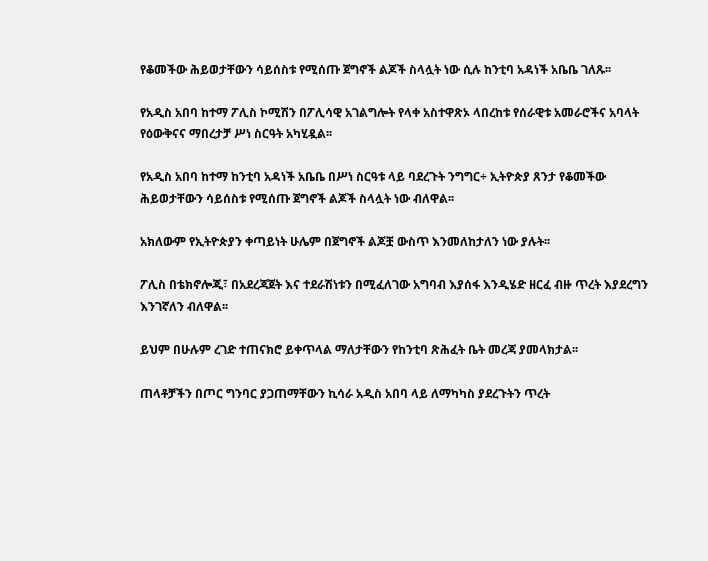የቆመችው ሕይወታቸውን ሳይሰስቱ የሚሰጡ ጀግኖች ልጆች ስላሏት ነው ሲሉ ከንቲባ አዳነች አቤቤ ገለጹ፡፡

የአዲስ አበባ ከተማ ፖሊስ ኮሚሽን በፖሊሳዊ አገልግሎት የላቀ አስተዋጽኦ ላበረከቱ የሰራዊቱ አመራሮችና አባላት የዕውቅናና ማበረታቻ ሥነ ስርዓት አካሂዷል፡፡

የአዲስ አበባ ከተማ ከንቲባ አዳነች አቤቤ በሥነ ስርዓቱ ላይ ባደረጉት ንግግር÷ ኢትዮጵያ ጸንታ የቆመችው ሕይወታቸውን ሳይሰስቱ የሚሰጡ ጀግኖች ልጆች ስላሏት ነው ብለዋል፡፡

አክለውም የኢትዮጵያን ቀጣይነት ሁሌም በጀግኖች ልጆቿ ውስጥ እንመለከታለን ነው ያሉት፡፡

ፖሊስ በቴክኖሎጂ፣ በአደረጃጀት እና ተደራሽነቱን በሚፈለገው አግባብ እያሰፋ እንዲሄድ ዘርፈ ብዙ ጥረት እያደረግን እንገኛለን ብለዋል፡፡

ይህም በሁሉም ረገድ ተጠናክሮ ይቀጥላል ማለታቸውን የከንቲባ ጽሕፈት ቤት መረጃ ያመላክታል፡፡

ጠላቶቻችን በጦር ግንባር ያጋጠማቸውን ኪሳራ አዲስ አበባ ላይ ለማካካስ ያደረጉትን ጥረት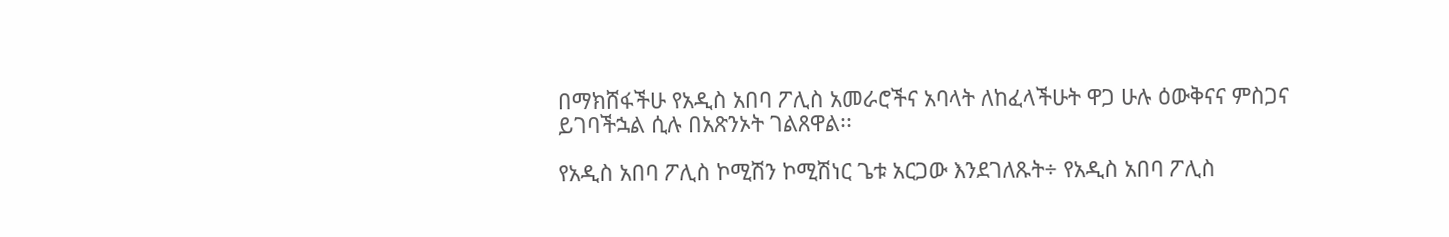በማክሸፋችሁ የአዲስ አበባ ፖሊስ አመራሮችና አባላት ለከፈላችሁት ዋጋ ሁሉ ዕውቅናና ምስጋና ይገባችኋል ሲሉ በአጽንኦት ገልጸዋል፡፡

የአዲስ አበባ ፖሊስ ኮሚሽን ኮሚሽነር ጌቱ አርጋው እንደገለጹት÷ የአዲስ አበባ ፖሊስ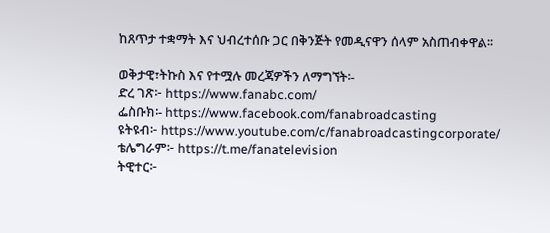ከጸጥታ ተቋማት እና ህብረተሰቡ ጋር በቅንጅት የመዲናዋን ሰላም አስጠብቀዋል፡፡

ወቅታዊ፣ትኩስ እና የተሟሉ መረጃዎችን ለማግኘት፡-
ድረ ገጽ፦ https://www.fanabc.com/
ፌስቡክ፡- https://www.facebook.com/fanabroadcasting
ዩትዩብ፦ https://www.youtube.com/c/fanabroadcastingcorporate/
ቴሌግራም፦ https://t.me/fanatelevision
ትዊተር፦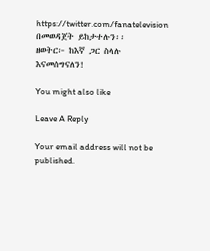https://twitter.com/fanatelevision በመወዳጀት ይከታተሉን፡፡
ዘወትር፦ ከእኛ ጋር ስላሉ እናመሰግናለን!

You might also like

Leave A Reply

Your email address will not be published.